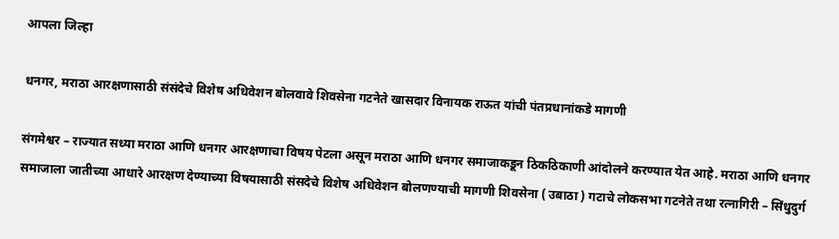आपला जिल्हा

धनगर, मराठा आरक्षणासाठी संसंदेचे विशेष अधिवेशन बोलवावे शिवसेना गटनेते खासदार विनायक राऊत यांची पंतप्रधानांकडे मागणी

संगमेश्वर – राज्यात सध्या मराठा आणि धनगर आरक्षणाचा विषय पेटला असून मराठा आणि धनगर समाजाकडून ठिकठिकाणी आंदोलने करण्यात येत आहे. मराठा आणि धनगर समाजाला जातीच्या आधारे आरक्षण देण्याच्या विषयासाठी संसदेचे विशेष अधिवेशन बोलणण्याची मागणी शिवसेना ( उबाठा ) गटाचे लोकसभा गटनेते तथा रत्नागिरी – सिंधुदुर्ग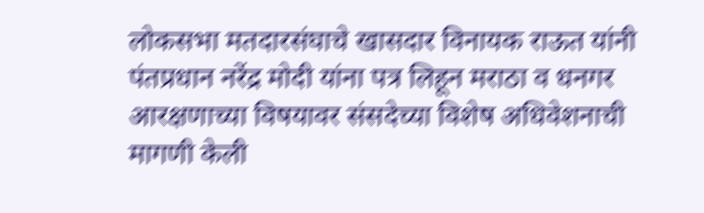लोकसभा मतदारसंघाचे खासदार विनायक राऊत यांनी पंतप्रधान नरेंद्र मोदी यांना पत्र लिहून मराठा व धनगर आरक्षणाच्या विषयावर संसदेच्या विशेष अधिवेशनाची मागणी केली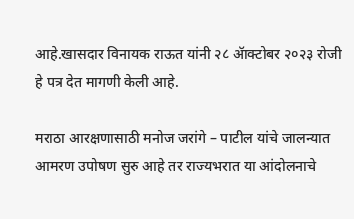आहे.खासदार विनायक राऊत यांनी २८ ॲाक्टोबर २०२३ रोजी हे पत्र देत मागणी केली आहे.

मराठा आरक्षणासाठी मनोज जरांगे – पाटील यांचे जालन्यात आमरण उपोषण सुरु आहे तर राज्यभरात या आंदोलनाचे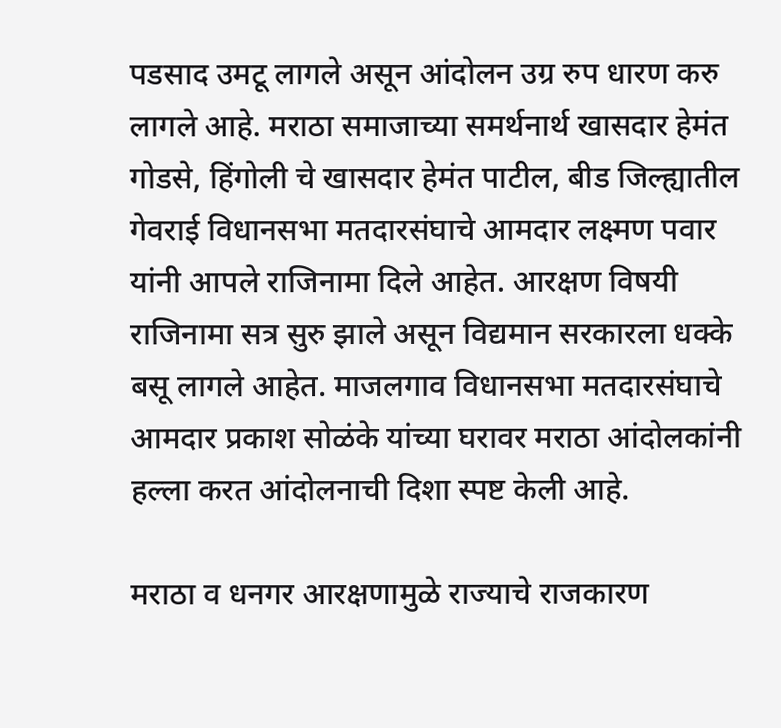पडसाद उमटू लागले असून आंदोलन उग्र रुप धारण करु लागले आहे. मराठा समाजाच्या समर्थनार्थ खासदार हेमंत गोडसे, हिंगोली चे खासदार हेमंत पाटील, बीड जिल्ह्यातील गेवराई विधानसभा मतदारसंघाचे आमदार लक्ष्मण पवार यांनी आपले राजिनामा दिले आहेत. आरक्षण विषयी राजिनामा सत्र सुरु झाले असून विद्यमान सरकारला धक्के बसू लागले आहेत. माजलगाव विधानसभा मतदारसंघाचे आमदार प्रकाश सोळंके यांच्या घरावर मराठा आंदोलकांनी हल्ला करत आंदोलनाची दिशा स्पष्ट केली आहे.

मराठा व धनगर आरक्षणामुळे राज्याचे राजकारण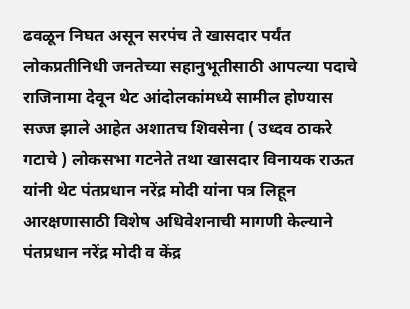ढवळून निघत असून सरपंच ते खासदार पर्यंत लोकप्रतीनिधी जनतेच्या सहानुभूतीसाठी आपल्या पदाचे राजिनामा देवून थेट आंदोलकांमध्ये सामील होण्यास सज्ज झाले आहेत अशातच शिवसेना ( उध्दव ठाकरे गटाचे ) लोकसभा गटनेते तथा खासदार विनायक राऊत यांनी थेट पंतप्रधान नरेंद्र मोदी यांना पत्र लिहून आरक्षणासाठी विशेष अधिवेशनाची मागणी केल्याने पंतप्रधान नरेंद्र मोदी व केंद्र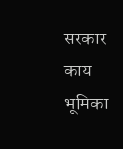सरकार काय भूमिका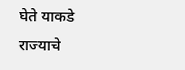घेते याकडे राज्याचे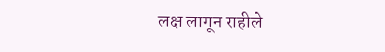लक्ष लागून राहीले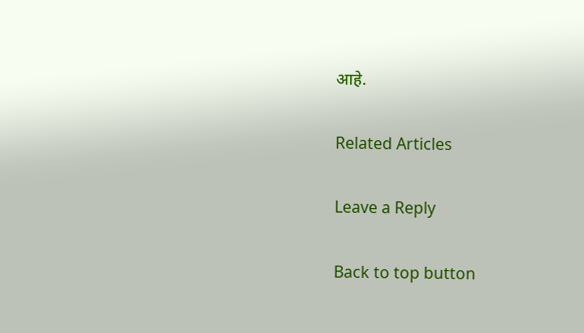आहे.

Related Articles

Leave a Reply

Back to top button